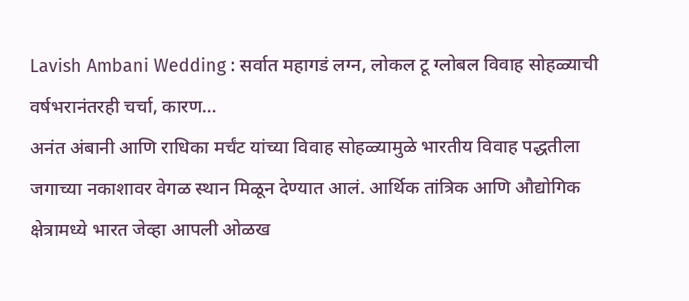Lavish Ambani Wedding : सर्वात महागडं लग्न, लोकल टू ग्लोबल विवाह सोहळ्याची वर्षभरानंतरही चर्चा, कारण…
अनंत अंबानी आणि राधिका मर्चंट यांच्या विवाह सोहळ्यामुळे भारतीय विवाह पद्धतीला जगाच्या नकाशावर वेगळ स्थान मिळून देण्यात आलं. आर्थिक तांत्रिक आणि औद्योगिक क्षेत्रामध्ये भारत जेव्हा आपली ओळख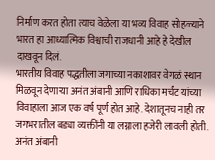निर्माण करत होता त्याच वेळेला या भव्य विवाह सोहळ्याने भारत हा आध्यात्मिक विश्वाची राजधानी आहे हे देखील दाखवून दिलं.
भारतीय विवाह पद्धतीला जगाच्या नकाशावर वेगळं स्थान मिळवून देणाऱ्या अनंत अंबानी आणि राधिका मर्चंट यांच्या विवाहाला आज एक वर्ष पूर्ण होत आहे. देशातूनच नाही तर जगभरातील बड्या व्यक्तींनी या लग्नाला हजेरी लावली होती. अनंत अंबानी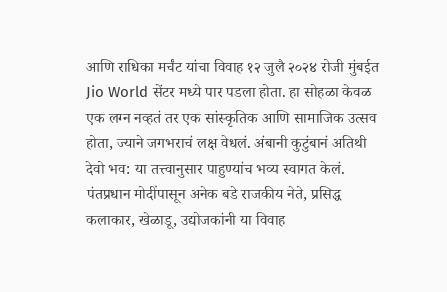आणि राधिका मर्चंट यांचा विवाह १२ जुलै २०२४ रोजी मुंबईत Jio World सेंटर मध्ये पार पडला होता. हा सोहळा केवळ एक लग्न नव्हतं तर एक सांस्कृतिक आणि सामाजिक उत्सव होता, ज्याने जगभराचं लक्ष वेधलं. अंबानी कुटुंबानं अतिथी देवो भव: या तत्त्वानुसार पाहुण्यांच भव्य स्वागत केलं.
पंतप्रधान मोदींपासून अनेक बडे राजकीय नेते, प्रसिद्ध कलाकार, खेळाडू, उद्योजकांनी या विवाह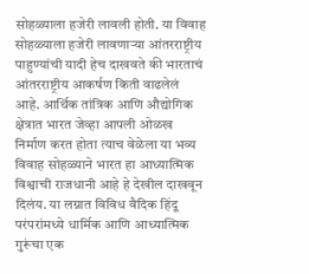सोहळ्याला हजेरी लावली होती. या विवाह सोहळ्याला हजेरी लावणाऱ्या आंतरराष्ट्रीय पाहुण्यांची यादी हेच दाखवते की भारताचं आंतरराष्ट्रीय आकर्षण किती वाढलेलं आहे. आर्थिक तांत्रिक आणि औद्योगिक क्षेत्रात भारत जेव्हा आपली ओळख निर्माण करत होता त्याच वेळेला या भव्य विवाह सोहळ्याने भारत हा आध्यात्मिक विश्वाची राजधानी आहे हे देखील दाखवून दिलंय. या लग्नात विविध वैदिक हिंदू परंपरांमध्ये धार्मिक आणि आध्यात्मिक गुरूंचा एक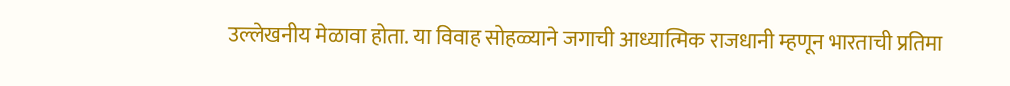उल्लेखनीय मेळावा होता. या विवाह सोहळ्याने जगाची आध्यात्मिक राजधानी म्हणून भारताची प्रतिमा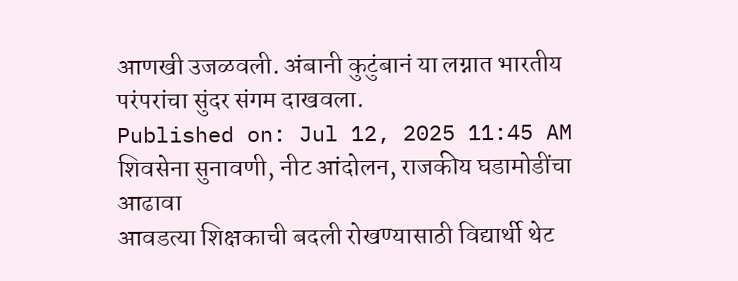आणखी उजळवली. अंबानी कुटुंबानं या लग्नात भारतीय परंपरांचा सुंदर संगम दाखवला.
Published on: Jul 12, 2025 11:45 AM
शिवसेना सुनावणी, नीट आंदोलन, राजकीय घडामोडींचा आढावा
आवडत्या शिक्षकाची बदली रोखण्यासाठी विद्यार्थी थेट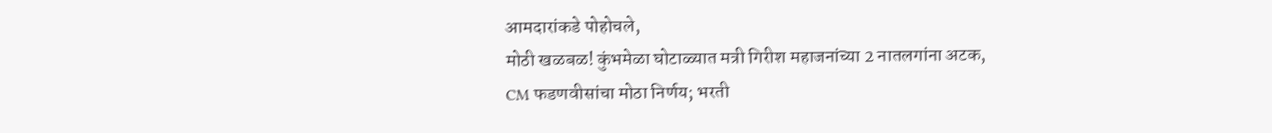आमदारांकडे पोहोचले,
मोठी खळबळ! कुंभमेळा घोटाळ्यात मत्री गिरीश महाजनांच्या 2 नातलगांना अटक,
CM फडणवीसांचा मोठा निर्णय; भरती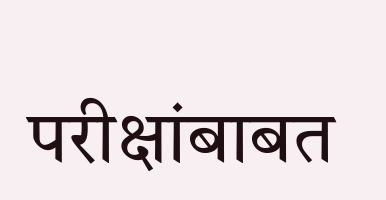परीक्षांबाबत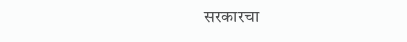सरकारचा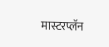मास्टरप्लॅन